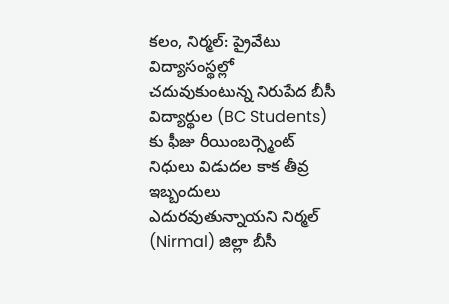కలం, నిర్మల్: ప్రైవేటు విద్యాసంస్థల్లో చదువుకుంటున్న నిరుపేద బీసీ విద్యార్థుల (BC Students) కు ఫీజు రీయింబర్స్మెంట్ నిధులు విడుదల కాక తీవ్ర ఇబ్బందులు ఎదురవుతున్నాయని నిర్మల్ (Nirmal) జిల్లా బీసీ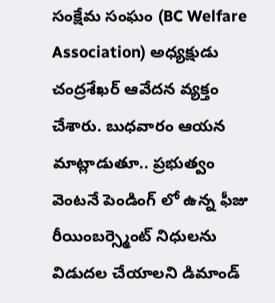సంక్షేమ సంఘం (BC Welfare Association) అధ్యక్షుడు చంద్రశేఖర్ ఆవేదన వ్యక్తం చేశారు. బుధవారం ఆయన మాట్లాడుతూ.. ప్రభుత్వం వెంటనే పెండింగ్ లో ఉన్న ఫీజు రీయింబర్స్మెంట్ నిధులను విడుదల చేయాలని డిమాండ్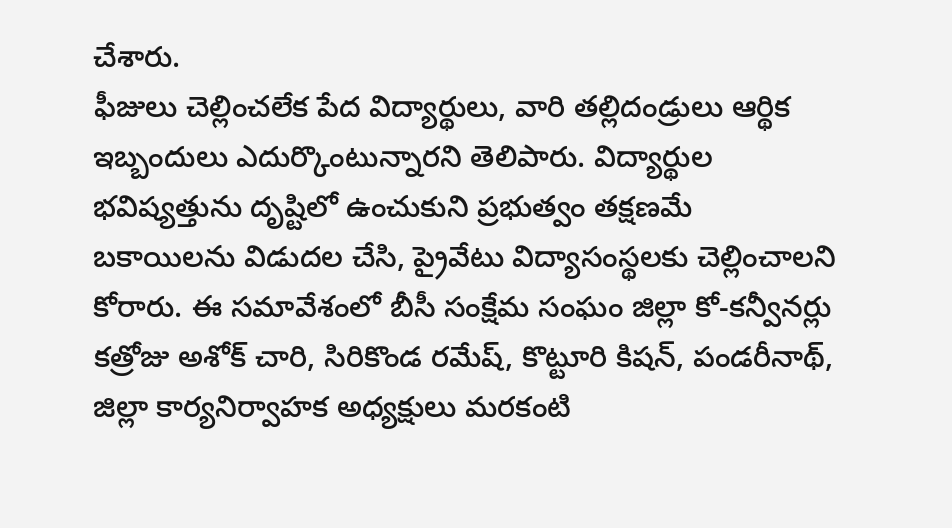చేశారు.
ఫీజులు చెల్లించలేక పేద విద్యార్థులు, వారి తల్లిదండ్రులు ఆర్థిక ఇబ్బందులు ఎదుర్కొంటున్నారని తెలిపారు. విద్యార్థుల భవిష్యత్తును దృష్టిలో ఉంచుకుని ప్రభుత్వం తక్షణమే బకాయిలను విడుదల చేసి, ప్రైవేటు విద్యాసంస్థలకు చెల్లించాలని కోరారు. ఈ సమావేశంలో బీసీ సంక్షేమ సంఘం జిల్లా కో-కన్వీనర్లు కత్రోజు అశోక్ చారి, సిరికొండ రమేష్, కొట్టూరి కిషన్, పండరీనాథ్, జిల్లా కార్యనిర్వాహక అధ్యక్షులు మరకంటి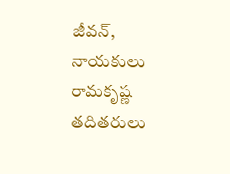జీవన్, నాయకులు రామకృష్ణ తదితరులు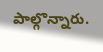పాల్గొన్నారు.